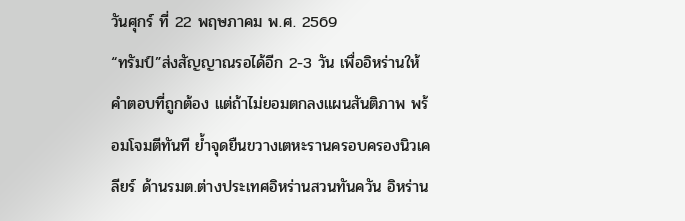วันศุกร์ ที่ 22 พฤษภาคม พ.ศ. 2569
“ทรัมป์”ส่งสัญญาณรอได้อีก 2-3 วัน เพื่ออิหร่านให้คำตอบที่ถูกต้อง แต่ถ้าไม่ยอมตกลงแผนสันติภาพ พร้อมโจมตีทันที ย้ำจุดยืนขวางเตหะรานครอบครองนิวเคลียร์ ด้านรมต.ต่างประเทศอิหร่านสวนทันควัน อิหร่าน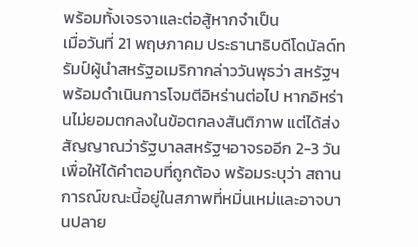พร้อมทั้งเจรจาและต่อสู้หากจำเป็น
เมื่อวันที่ 21 พฤษภาคม ประธานาธิบดีโดนัลด์ทรัมป์ผู้นำสหรัฐอเมริกากล่าววันพุธว่า สหรัฐฯ พร้อมดำเนินการโจมตีอิหร่านต่อไป หากอิหร่านไม่ยอมตกลงในข้อตกลงสันติภาพ แต่ได้ส่งสัญญาณว่ารัฐบาลสหรัฐฯอาจรออีก 2-3 วันเพื่อให้ได้คำตอบที่ถูกต้อง พร้อมระบุว่า สถานการณ์ขณะนี้อยู่ในสภาพที่หมิ่นเหม่และอาจบานปลาย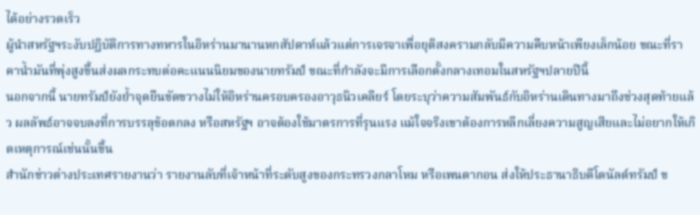ได้อย่างรวดเร็ว
ผู้นำสหรัฐฯระงับปฏิบัติการทางทหารในอิหร่านมานานหกสัปดาห์แล้วแต่การเจรจาเพื่อยุติสงครามกลับมีความคืบหน้าเพียงเล็กน้อย ขณะที่ราคาน้ำมันที่พุ่งสูงขึ้นส่งผลกระทบต่อคะแนนนิยมของนายทรัมป์ ขณะที่กำลังจะมีการเลือกตั้งกลางเทอมในสหรัฐฯปลายปีนี้
นอกจากนี้ นายทรัมป์ยังย้ำจุดยืนขัดขวางไม่ให้อิหร่านครอบครองอาวุธนิวเคลียร์ โดยระบุว่าความสัมพันธ์กับอิหร่านเดินทางมาถึงช่วงสุดท้ายแล้ว ผลลัพธ์อาจจบลงที่การบรรลุข้อตกลง หรือสหรัฐฯ อาจต้องใช้มาตรการที่รุนแรง แม้ใจจริงเขาต้องการหลีกเลี่ยงความสูญเสียและไม่อยากให้เกิดเหตุการณ์เช่นนั้นขึ้น
สำนักข่าวต่างประเทศรายงานว่า รายงานลับที่เจ้าหน้าที่ระดับสูงของกระทรวงกลาโหม หรือเพนตากอน ส่งให้ประธานาธิบดีโดนัลด์ทรัมป์ ข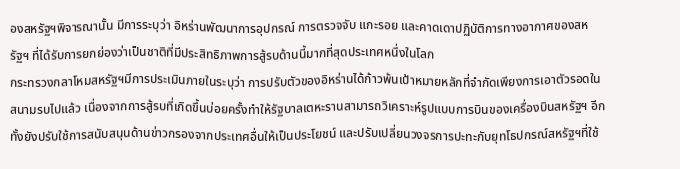องสหรัฐฯพิจารณานั้น มีการระบุว่า อิหร่านพัฒนาการอุปกรณ์ การตรวจจับ แกะรอย และคาดเดาปฏิบัติการทางอากาศของสหรัฐฯ ที่ได้รับการยกย่องว่าเป็นชาติที่มีประสิทธิภาพการสู้รบด้านนี้มากที่สุดประเทศหนึ่งในโลก
กระทรวงกลาโหมสหรัฐฯมีการประเมินภายในระบุว่า การปรับตัวของอิหร่านได้ก้าวพ้นเป้าหมายหลักที่จำกัดเพียงการเอาตัวรอดในสนามรบไปแล้ว เนื่องจากการสู้รบที่เกิดขึ้นบ่อยครั้งทำให้รัฐบาลเตหะรานสามารถวิเคราะห์รูปแบบการบินของเครื่องบินสหรัฐฯ อีกทั้งยังปรับใช้การสนับสนุนด้านข่าวกรองจากประเทศอื่นให้เป็นประโยชน์ และปรับเปลี่ยนวงจรการปะทะกับยุทโธปกรณ์สหรัฐฯที่ใช้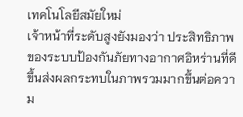เทคโนโลยีสมัยใหม่
เจ้าหน้าที่ระดับสูงยังมองว่า ประสิทธิภาพของระบบป้องกันภัยทางอากาศอิหร่านที่ดีขึ้นส่งผลกระทบในภาพรวมมากขึ้นต่อความ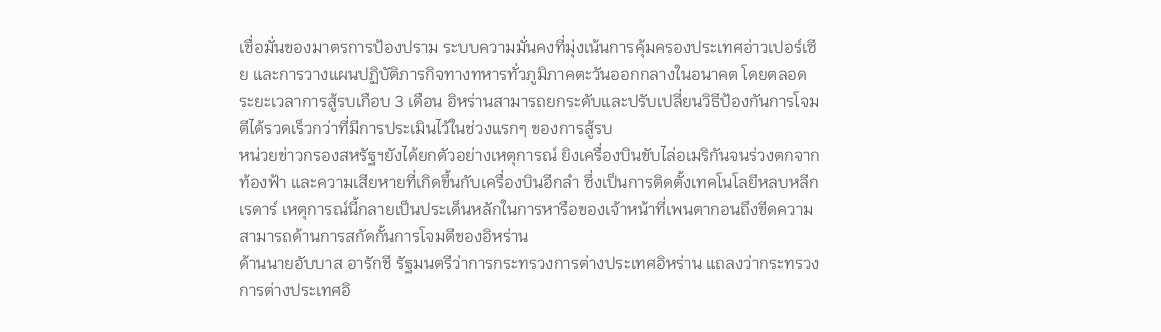เชื่อมั่นของมาตรการป้องปราม ระบบความมั่นคงที่มุ่งเน้นการคุ้มครองประเทศอ่าวเปอร์เซีย และการวางแผนปฏิบัติภารกิจทางทหารทั่วภูมิภาคตะวันออกกลางในอนาคต โดยตลอดระยะเวลาการสู้รบเกือบ 3 เดือน อิหร่านสามารถยกระดับและปรับเปลี่ยนวิธีป้องกันการโจมตีได้รวดเร็วกว่าที่มีการประเมินไว้ในช่วงแรกๆ ของการสู้รบ
หน่วยข่าวกรองสหรัฐฯยังได้ยกตัวอย่างเหตุการณ์ ยิงเครื่องบินขับไล่อเมริกันจนร่วงตกจากท้องฟ้า และความเสียหายที่เกิดขึ้นกับเครื่องบินอีกลำ ซึ่งเป็นการติดตั้งเทคโนโลยีหลบหลีกเรดาร์ เหตุการณ์นี้กลายเป็นประเด็นหลักในการหารือของเจ้าหน้าที่เพนตากอนถึงขีดความสามารถด้านการสกัดกั้นการโจมตีของอิหร่าน
ด้านนายอับบาส อารักชี รัฐมนตรีว่าการกระทรวงการต่างประเทศอิหร่าน แถลงว่ากระทรวงการต่างประเทศอิ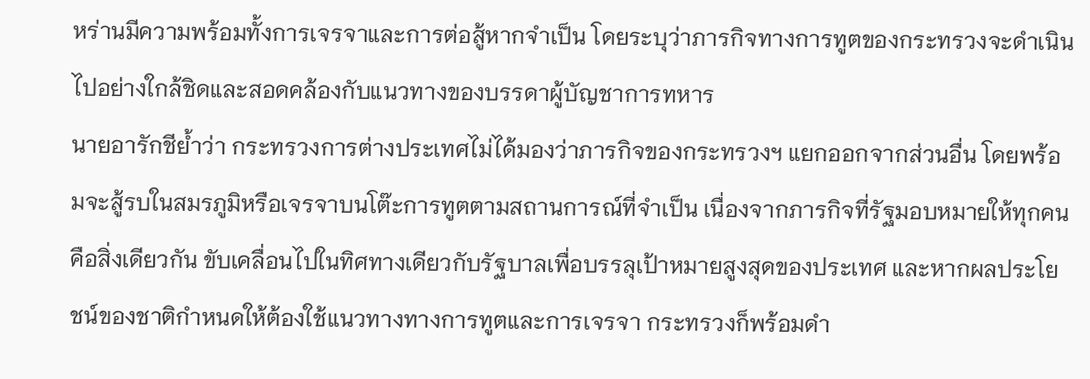หร่านมีความพร้อมทั้งการเจรจาและการต่อสู้หากจำเป็น โดยระบุว่าภารกิจทางการทูตของกระทรวงจะดำเนินไปอย่างใกล้ชิดและสอดคล้องกับแนวทางของบรรดาผู้บัญชาการทหาร
นายอารักชีย้ำว่า กระทรวงการต่างประเทศไม่ได้มองว่าภารกิจของกระทรวงฯ แยกออกจากส่วนอื่น โดยพร้อมจะสู้รบในสมรภูมิหรือเจรจาบนโต๊ะการทูตตามสถานการณ์ที่จำเป็น เนื่องจากภารกิจที่รัฐมอบหมายให้ทุกคนคือสิ่งเดียวกัน ขับเคลื่อนไปในทิศทางเดียวกับรัฐบาลเพื่อบรรลุเป้าหมายสูงสุดของประเทศ และหากผลประโยชน์ของชาติกำหนดให้ต้องใช้แนวทางทางการทูตและการเจรจา กระทรวงก็พร้อมดำ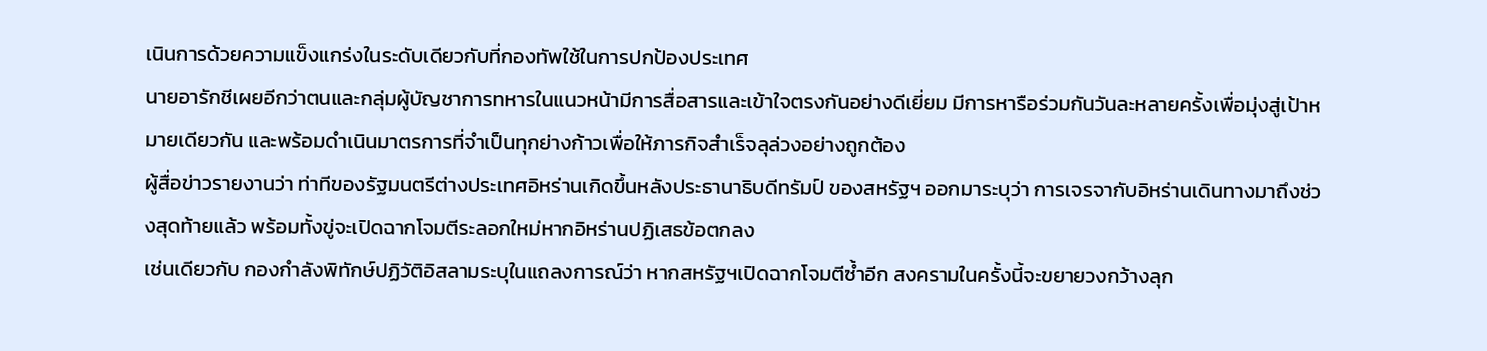เนินการด้วยความแข็งแกร่งในระดับเดียวกับที่กองทัพใช้ในการปกป้องประเทศ
นายอารักชีเผยอีกว่าตนและกลุ่มผู้บัญชาการทหารในแนวหน้ามีการสื่อสารและเข้าใจตรงกันอย่างดีเยี่ยม มีการหารือร่วมกันวันละหลายครั้งเพื่อมุ่งสู่เป้าหมายเดียวกัน และพร้อมดำเนินมาตรการที่จำเป็นทุกย่างก้าวเพื่อให้ภารกิจสำเร็จลุล่วงอย่างถูกต้อง
ผู้สื่อข่าวรายงานว่า ท่าทีของรัฐมนตรีต่างประเทศอิหร่านเกิดขึ้นหลังประธานาธิบดีทรัมป์ ของสหรัฐฯ ออกมาระบุว่า การเจรจากับอิหร่านเดินทางมาถึงช่วงสุดท้ายแล้ว พร้อมทั้งขู่จะเปิดฉากโจมตีระลอกใหม่หากอิหร่านปฏิเสธข้อตกลง
เช่นเดียวกับ กองกำลังพิทักษ์ปฏิวัติอิสลามระบุในแถลงการณ์ว่า หากสหรัฐฯเปิดฉากโจมตีซ้ำอีก สงครามในครั้งนี้จะขยายวงกว้างลุก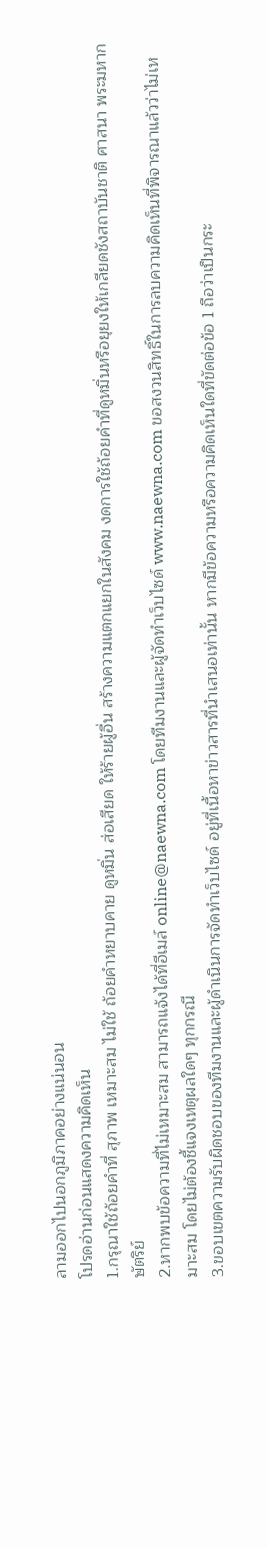ลามออกไปนอกภูมิภาคอย่างแน่นอน
โปรดอ่านก่อนแสดงความคิดเห็น
1.กรุณาใช้ถ้อยคำที่ สุภาพ เหมาะสม ไม่ใช้ ถ้อยคำหยาบคาย ดูหมิ่น ส่อเสียด ให้ร้ายผู้อื่น สร้างความแตกแยกในสังคม งดการใช้ถ้อยคำที่ดูหมิ่นหรือยุยงให้เกลียดชังสถาบันชาติ ศาสนา พระมหากษัตริย์
2.หากพบข้อความที่ไม่เหมาะสม สามารถแจ้งได้ที่อีเมล์ online@naewna.com โดยทีมงานและผู้จัดทำเว็บไซด์ www.naewna.com ขอสงวนสิทธิ์ในการลบความคิดเห็นที่พิจารณาแล้วว่าไม่เหมาะสม โดยไม่ต้องชี้แจงเหตุผลใดๆ ทุกกรณี
3.ขอบเขตความรับผิดชอบของทีมงานและผู้ดำเนินการจัดทำเว็บไซด์ อยู่ที่เนื้อหาข่าวสารที่นำเสนอเท่านั้น หากมีข้อความหรือความคิดเห็นใดที่ขัดต่อข้อ 1 ถือว่าเป็นกระ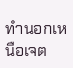ทำนอกเหนือเจต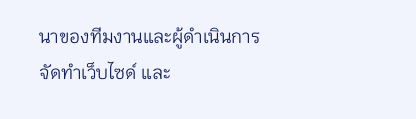นาของทีมงานและผู้ดำเนินการจัดทำเว็บไซด์ และ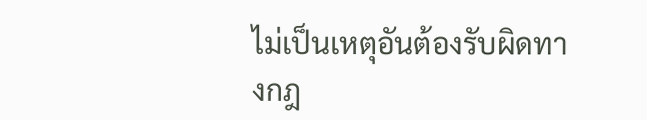ไม่เป็นเหตุอันต้องรับผิดทางกฎ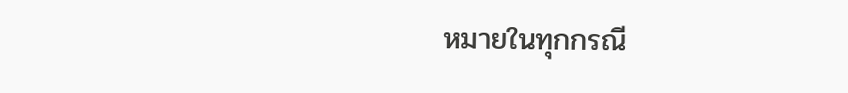หมายในทุกกรณี